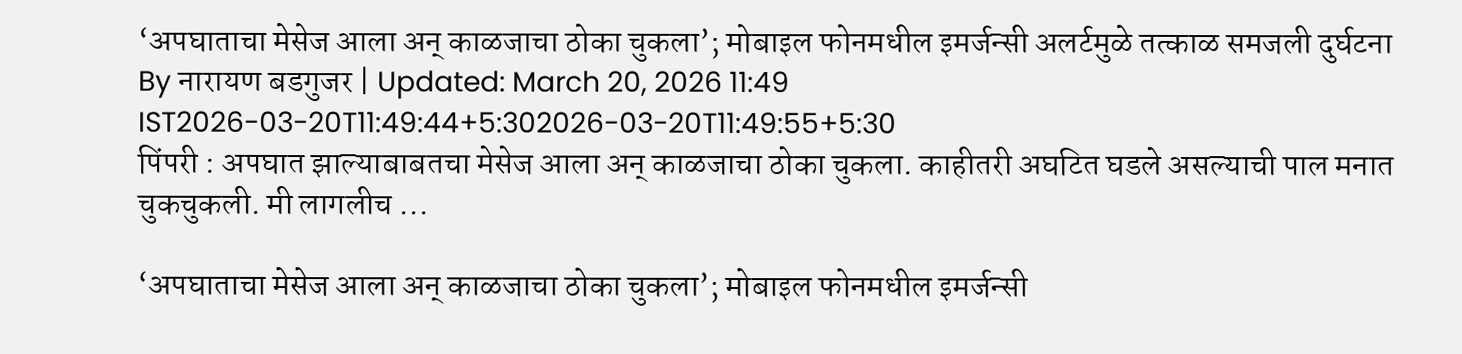‘अपघाताचा मेसेज आला अन् काळजाचा ठोका चुकला’; मोबाइल फोनमधील इमर्जन्सी अलर्टमुळे तत्काळ समजली दुर्घटना
By नारायण बडगुजर | Updated: March 20, 2026 11:49 IST2026-03-20T11:49:44+5:302026-03-20T11:49:55+5:30
पिंपरी : अपघात झाल्याबाबतचा मेसेज आला अन् काळजाचा ठोका चुकला. काहीतरी अघटित घडले असल्याची पाल मनात चुकचुकली. मी लागलीच ...

‘अपघाताचा मेसेज आला अन् काळजाचा ठोका चुकला’; मोबाइल फोनमधील इमर्जन्सी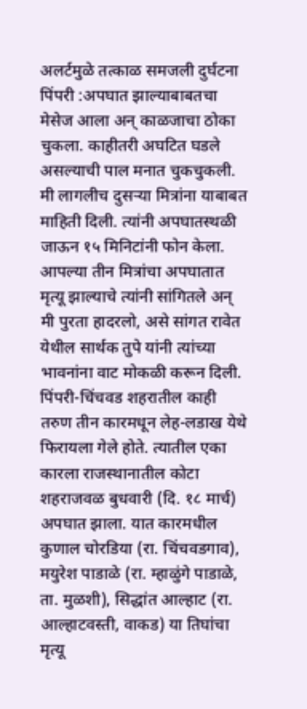अलर्टमुळे तत्काळ समजली दुर्घटना
पिंपरी :अपघात झाल्याबाबतचा मेसेज आला अन् काळजाचा ठोका चुकला. काहीतरी अघटित घडले असल्याची पाल मनात चुकचुकली. मी लागलीच दुसऱ्या मित्रांना याबाबत माहिती दिली. त्यांनी अपघातस्थळी जाऊन १५ मिनिटांनी फोन केला. आपल्या तीन मित्रांचा अपघातात मृत्यू झाल्याचे त्यांनी सांगितले अन् मी पुरता हादरलो, असे सांगत रावेत येथील सार्थक तुपे यांनी त्यांच्या भावनांना वाट मोकळी करून दिली.
पिंपरी-चिंचवड शहरातील काही तरुण तीन कारमधून लेह-लडाख येथे फिरायला गेले होते. त्यातील एका कारला राजस्थानातील कोटा शहराजवळ बुधवारी (दि. १८ मार्च) अपघात झाला. यात कारमधील कुणाल चोरडिया (रा. चिंचवडगाव), मयुरेश पाडाळे (रा. म्हाळुंगे पाडाळे, ता. मुळशी), सिद्धांत आल्हाट (रा. आल्हाटवस्ती, वाकड) या तिघांचा मृत्यू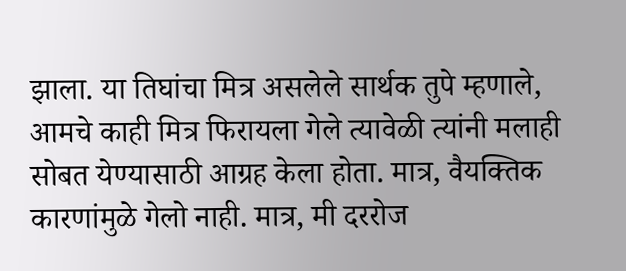झाला. या तिघांचा मित्र असलेले सार्थक तुपे म्हणाले, आमचे काही मित्र फिरायला गेले त्यावेळी त्यांनी मलाही सोबत येण्यासाठी आग्रह केला होता. मात्र, वैयक्तिक कारणांमुळे गेलो नाही. मात्र, मी दररोज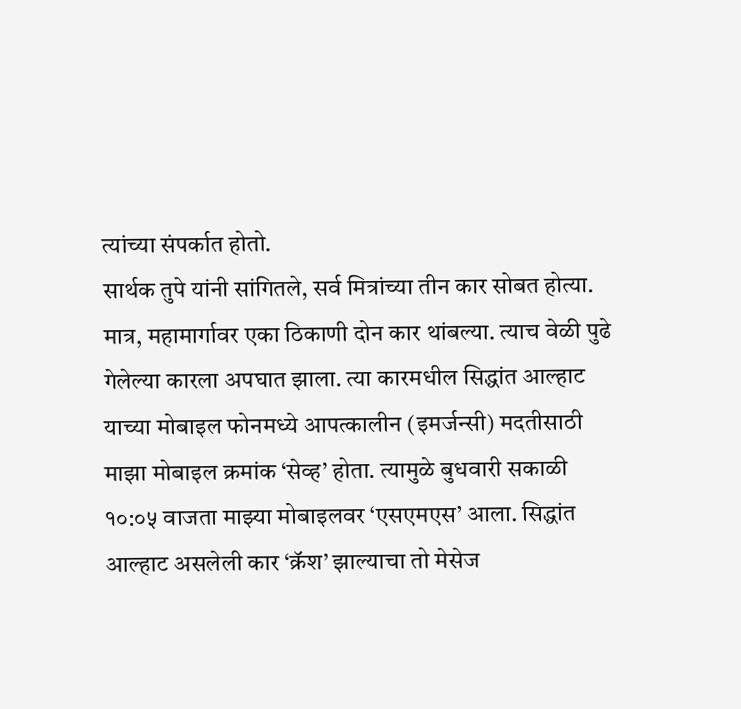त्यांच्या संपर्कात होतो.
सार्थक तुपे यांनी सांगितले, सर्व मित्रांच्या तीन कार सोबत होत्या. मात्र, महामार्गावर एका ठिकाणी दोन कार थांबल्या. त्याच वेळी पुढे गेलेल्या कारला अपघात झाला. त्या कारमधील सिद्धांत आल्हाट याच्या मोबाइल फोनमध्ये आपत्कालीन (इमर्जन्सी) मदतीसाठी माझा मोबाइल क्रमांक ‘सेव्ह’ होता. त्यामुळे बुधवारी सकाळी १०:०५ वाजता माझ्या मोबाइलवर ‘एसएमएस’ आला. सिद्धांत आल्हाट असलेली कार ‘क्रॅश’ झाल्याचा तो मेसेज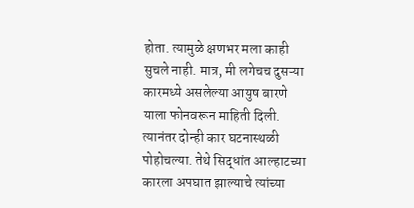होता. त्यामुळे क्षणभर मला काही सुचले नाही. मात्र, मी लगेचच दुसऱ्या कारमध्ये असलेल्या आयुष बारणे याला फोनवरून माहिती दिली. त्यानंतर दोन्ही कार घटनास्थळी पोहोचल्या. तेथे सिद्धांत आल्हाटच्या कारला अपघात झाल्याचे त्यांच्या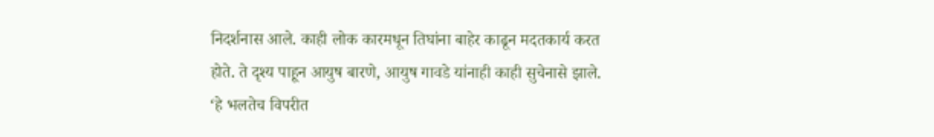निदर्शनास आले. काही लोक कारमधून तिघांना बाहेर काढून मदतकार्य करत होते. ते दृश्य पाहून आयुष बारणे, आयुष गावडे यांनाही काही सुचेनासे झाले.
‘हे भलतेच विपरीत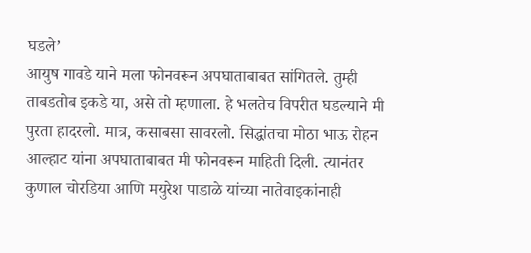घडले’
आयुष गावडे याने मला फोनवरून अपघाताबाबत सांगितले. तुम्ही ताबडतोब इकडे या, असे तो म्हणाला. हे भलतेच विपरीत घडल्याने मी पुरता हादरलो. मात्र, कसाबसा सावरलो. सिद्धांतचा मोठा भाऊ रोहन आल्हाट यांना अपघाताबाबत मी फोनवरून माहिती दिली. त्यानंतर कुणाल चोरडिया आणि मयुरेश पाडाळे यांच्या नातेवाइकांनाही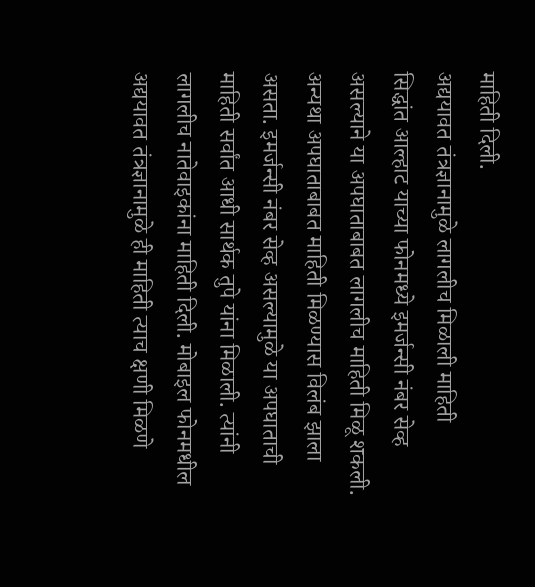माहिती दिली.
अद्ययावत तंत्रज्ञानामुळे लागलीच मिळाली माहिती
सिद्धांत आल्हाट याच्या फोनमध्ये इमर्जन्सी नंबर सेव्ह असल्याने या अपघाताबाबत लागलीच माहिती मिळू शकली. अन्यथा अपघाताबाबत माहिती मिळण्यास विलंब झाला असता. इमर्जन्सी नंबर सेव्ह असल्यामुळे या अपघाताची माहिती सर्वांत आधी सार्थक तुपे यांना मिळाली. त्यांनी लागलीच नातेवाइकांना माहिती दिली. मोबाइल फोनमधील अद्ययावत तंत्रज्ञानामुळे ही माहिती त्याच क्षणी मिळणे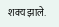शक्य झाले.